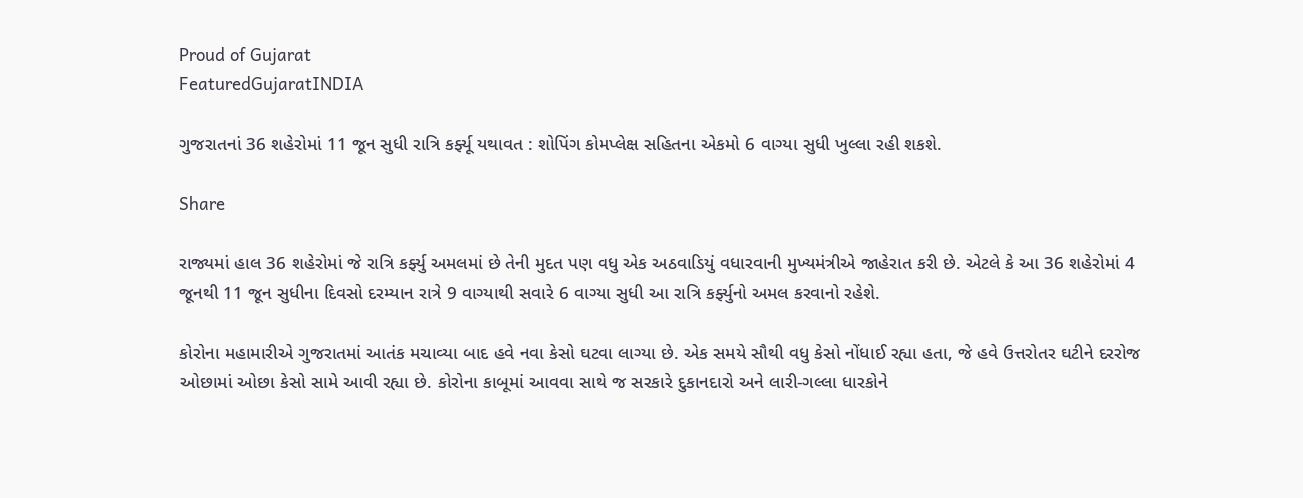Proud of Gujarat
FeaturedGujaratINDIA

ગુજરાતનાં 36 શહેરોમાં 11 જૂન સુધી રાત્રિ કર્ફ્યૂ યથાવત : શોપિંગ કોમપ્લેક્ષ સહિતના એકમો 6 વાગ્યા સુધી ખુલ્લા રહી શકશે.

Share

રાજ્યમાં હાલ 36 શહેરોમાં જે રાત્રિ કર્ફ્યુ અમલમાં છે તેની મુદત પણ વધુ એક અઠવાડિયું વધારવાની મુખ્યમંત્રીએ જાહેરાત કરી છે. એટલે કે આ 36 શહેરોમાં 4 જૂનથી 11 જૂન સુધીના દિવસો દરમ્યાન રાત્રે 9 વાગ્યાથી સવારે 6 વાગ્યા સુધી આ રાત્રિ કર્ફ્યુનો અમલ કરવાનો રહેશે.

કોરોના મહામારીએ ગુજરાતમાં આતંક મચાવ્યા બાદ હવે નવા કેસો ઘટવા લાગ્યા છે. એક સમયે સૌથી વધુ કેસો નોંધાઈ રહ્યા હતા, જે હવે ઉત્તરોતર ઘટીને દરરોજ ઓછામાં ઓછા કેસો સામે આવી રહ્યા છે. કોરોના કાબૂમાં આવવા સાથે જ સરકારે દુકાનદારો અને લારી-ગલ્લા ધારકોને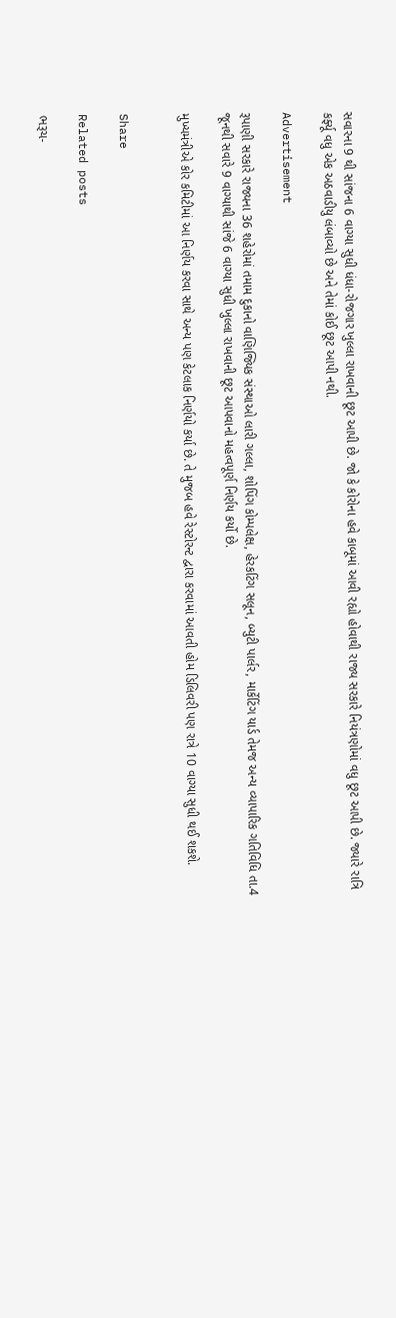સવારના 9 થી સાંજના 6 વાગ્યા સુધી ધંધા-રોજગાર ખુલ્લા રાખવાની છૂટ આપી છે. જો કે કોરોના હવે કાબૂમાં આવી રહ્યો હોવાથી રાજ્ય સરકારે નિયંત્રણોમાં વધુ છૂટ આપી છે. જ્યારે રાત્રિ કર્ફ્યૂ વધુ એક અઠવાડીયુ લંબાવ્યો છે અને તેમાં કોઈ છૂટ આપી નથી.

Advertisement

રૂપાણી સરકારે રાજ્યના 36 શહેરોમાં તમામ દુકાનો વાણિજ્યિક સંસ્થાઓ લારી ગલ્લા, શોપિંગ કોમ્પલેક્ષ, હેરકટિંગ સલૂન, બ્યુટી પાર્લર, માર્કેટિંગ યાર્ડ તેમજ અન્ય વ્યાપારિક ગતિવિધિ તા.4 જૂનથી સવારે 9 વાગ્યાથી સાંજે 6 વાગ્યા સુધી ખુલ્લા રાખવાની છૂટ આપવાનો મહત્વપૂર્ણ નિર્ણય કર્યો છે.

મુખ્યમંત્રીએ કોર કમિટીમાં આ નિર્ણય કરવા સાથે અન્ય પણ કેટલાક નિર્ણયો કર્યા છે. તે મુજબ હવે રેસ્ટોરન્ટ દ્વારા કરવામાં આવતી હોમ ડિલિવરી પણ રાત્રે 10 વાગ્યા સુધી થઈ શકશે.


Share

Related posts

ભરૂચ-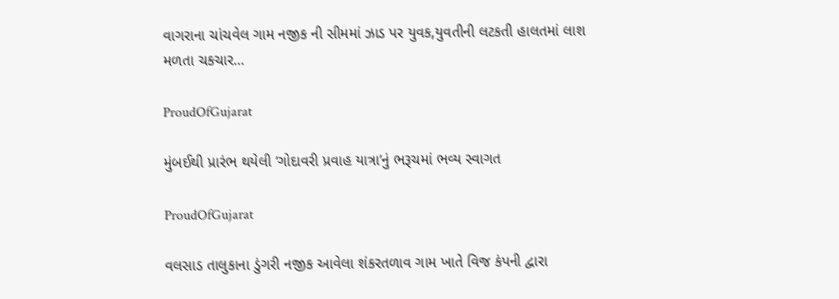વાગરાના ચાંચવેલ ગામ નજીક ની સીમમાં ઝાડ પર યુવક,યુવતીની લટકતી હાલતમાં લાશ મળતા ચકચાર…

ProudOfGujarat

મુંબઈથી પ્રારંભ થયેલી ‘ગોદાવરી પ્રવાહ યાત્રા’નું ભરૂચમાં ભવ્ય સ્વાગત

ProudOfGujarat

વલસાડ તાલુકાના ડુંગરી નજીક આવેલા શંકરતળાવ ગામ ખાતે વિજ કંપની દ્વારા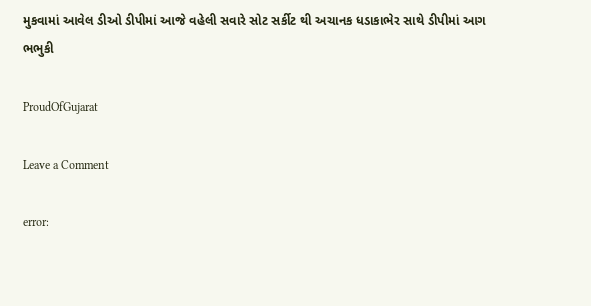મુકવામાં આવેલ ડીઓ ડીપીમાં આજે વહેલી સવારે સોટ સર્કીટ થી અચાનક ધડાકાભેર સાથે ડીપીમાં આગ ભભુકી

ProudOfGujarat

Leave a Comment

error: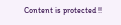Content is protected !!